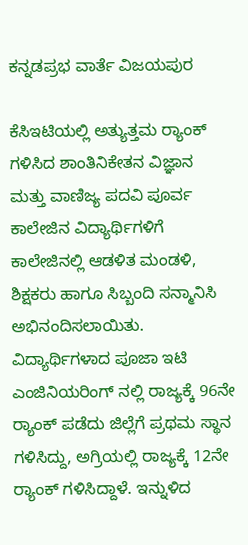ಕನ್ನಡಪ್ರಭ ವಾರ್ತೆ ವಿಜಯಪುರ

ಕೆಸಿಇಟಿಯಲ್ಲಿ ಅತ್ಯುತ್ತಮ ರ‍್ಯಾಂಕ್ ಗಳಿಸಿದ ಶಾಂತಿನಿಕೇತನ ವಿಜ್ಞಾನ ಮತ್ತು ವಾಣಿಜ್ಯ ಪದವಿ ಪೂರ್ವ ಕಾಲೇಜಿನ ವಿದ್ಯಾರ್ಥಿಗಳಿಗೆ ಕಾಲೇಜಿನಲ್ಲಿ ಆಡಳಿತ ಮಂಡಳಿ, ಶಿಕ್ಷಕರು ಹಾಗೂ ಸಿಬ್ಬಂದಿ ಸನ್ಮಾನಿಸಿ ಅಭಿನಂದಿಸಲಾಯಿತು. ವಿದ್ಯಾರ್ಥಿಗಳಾದ ಪೂಜಾ ಇಟಿ ಎಂಜಿನಿಯರಿಂಗ್ ನಲ್ಲಿ ರಾಜ್ಯಕ್ಕೆ 96ನೇ ರ್‍ಯಾಂಕ್‌ ಪಡೆದು ಜಿಲ್ಲೆಗೆ ಪ್ರಥಮ ಸ್ಥಾನ ಗಳಿಸಿದ್ದು, ಅಗ್ರಿಯಲ್ಲಿ ರಾಜ್ಯಕ್ಕೆ 12ನೇ ರ್‍ಯಾಂಕ್‌ ಗಳಿಸಿದ್ದಾಳೆ. ಇನ್ನುಳಿದ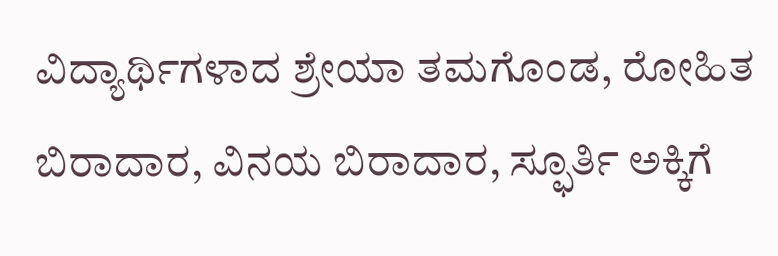ವಿದ್ಯಾರ್ಥಿಗಳಾದ ಶ್ರೇಯಾ ತಮಗೊಂಡ, ರೋಹಿತ ಬಿರಾದಾರ, ವಿನಯ ಬಿರಾದಾರ, ಸ್ಫೂರ್ತಿ ಅಕ್ಕಿಗೆ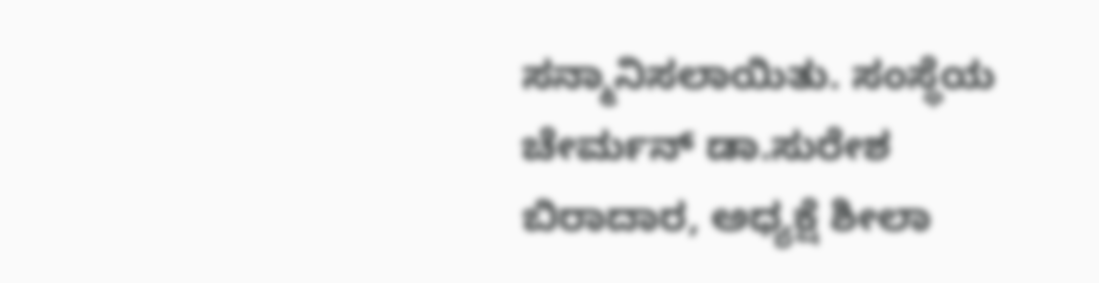ಸನ್ಮಾನಿಸಲಾಯಿತು. ಸಂಸ್ಥೆಯ ಚೇರ್ಮನ್‌ ಡಾ.ಸುರೇಶ ಬಿರಾದಾರ, ಅಧ್ಯಕ್ಷೆ ಶೀಲಾ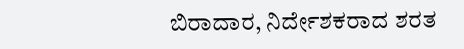ಬಿರಾದಾರ, ನಿರ್ದೇಶಕರಾದ ಶರತ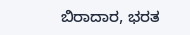ಬಿರಾದಾರ, ಭರತ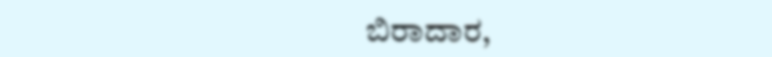ಬಿರಾದಾರ,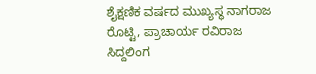ಶೈಕ್ಷಣಿಕ ವರ್ಷದ ಮುಖ್ಯಸ್ಥ ನಾಗರಾಜ ರೊಟ್ಟಿ, ಪ್ರಾಚಾರ್ಯ ರವಿರಾಜ ಸಿದ್ದಲಿಂಗ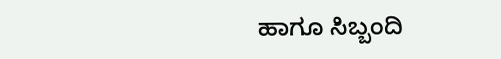ಹಾಗೂ ಸಿಬ್ಬಂದಿ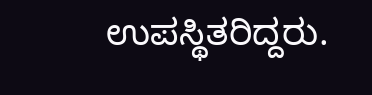ಉಪಸ್ಥಿತರಿದ್ದರು.